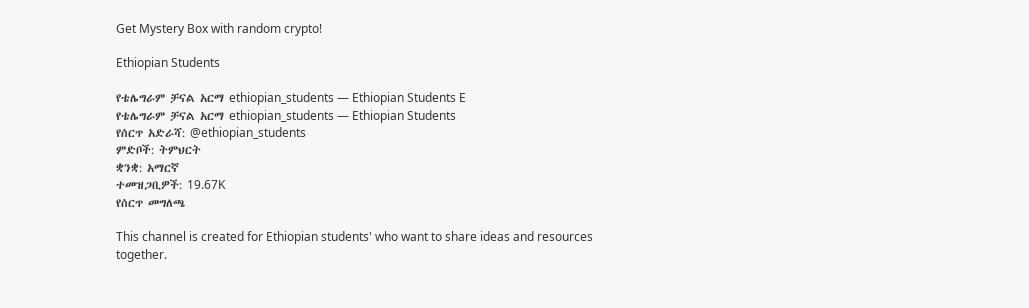Get Mystery Box with random crypto!

Ethiopian Students

የቴሌግራም ቻናል አርማ ethiopian_students — Ethiopian Students E
የቴሌግራም ቻናል አርማ ethiopian_students — Ethiopian Students
የሰርጥ አድራሻ: @ethiopian_students
ምድቦች: ትምህርት
ቋንቋ: አማርኛ
ተመዝጋቢዎች: 19.67K
የሰርጥ መግለጫ

This channel is created for Ethiopian students' who want to share ideas and resources together.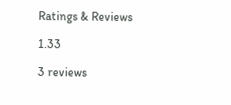Ratings & Reviews

1.33

3 reviews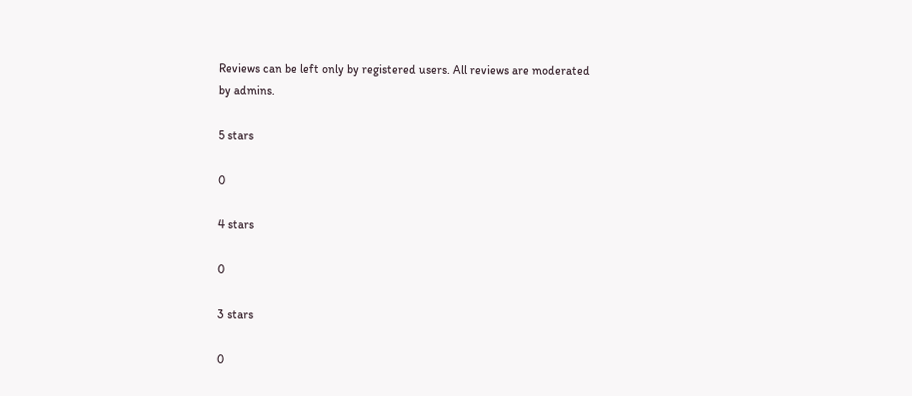Reviews can be left only by registered users. All reviews are moderated by admins.

5 stars

0

4 stars

0

3 stars

0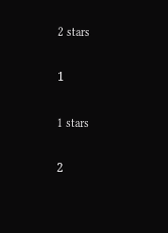2 stars

1

1 stars

2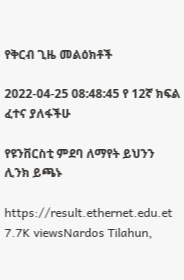የቅርብ ጊዜ መልዕክቶች

2022-04-25 08:48:45 የ 12ኛ ክፍል ፈተና ያለፋችሁ

የዩንቨርስቲ ምደባ ለማየት ይህንን ሊንክ ይጫኑ

https://result.ethernet.edu.et
7.7K viewsNardos Tilahun,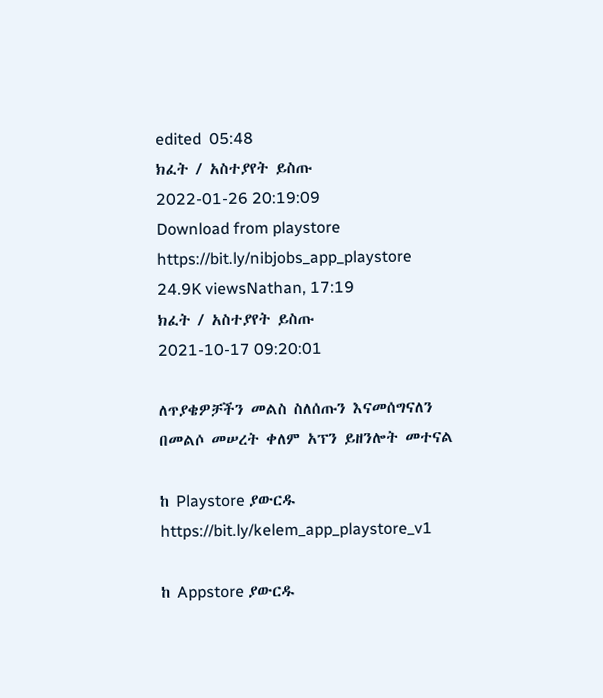edited  05:48
ክፈት / አስተያየት ይስጡ
2022-01-26 20:19:09
Download from playstore
https://bit.ly/nibjobs_app_playstore
24.9K viewsNathan, 17:19
ክፈት / አስተያየት ይስጡ
2021-10-17 09:20:01

ለጥያቄዎቻችን መልስ ስለሰጡን እናመሰግናለን
በመልሶ መሠረት ቀለም አፕን ይዘንሎት መተናል

ከ Playstore ያውርዱ
https://bit.ly/kelem_app_playstore_v1

ከ Appstore ያውርዱ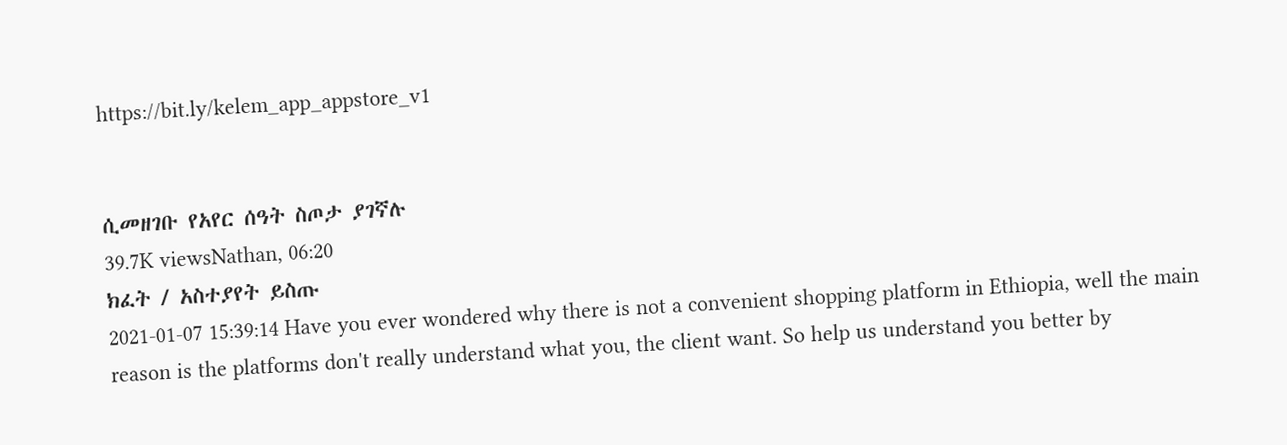https://bit.ly/kelem_app_appstore_v1


ሲመዘገቡ የአየር ሰዓት ስጦታ ያገኛሉ
39.7K viewsNathan, 06:20
ክፈት / አስተያየት ይስጡ
2021-01-07 15:39:14 Have you ever wondered why there is not a convenient shopping platform in Ethiopia, well the main reason is the platforms don't really understand what you, the client want. So help us understand you better by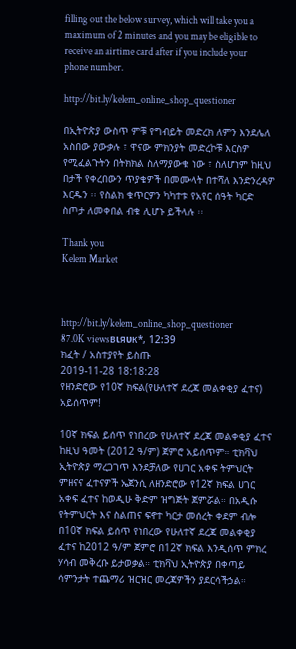filling out the below survey, which will take you a maximum of 2 minutes and you may be eligible to receive an airtime card after if you include your phone number.

http://bit.ly/kelem_online_shop_questioner

በኢትዮጵያ ውስጥ ምቹ የግብይት መድረክ ለምን እንደሌለ አስበው ያውቃሉ ፣ ዋናው ምክንያት መድረኮቹ እርስዎ የሚፈልጉትን በትክክል ስለማያውቁ ነው ፣ ስለሆነም ከዚህ በታች የቀረበውን ጥያቄዎች በመሙላት በተሻለ እንድንረዳዎ እርዱን ፡፡ የስልክ ቁጥርዎን ካካተቱ የአየር ሰዓት ካርድ ስጦታ ለመቀበል ብቁ ሊሆኑ ይችላሉ ፡፡

Thank you
Kelem Market



http://bit.ly/kelem_online_shop_questioner
87.0K viewsвιяυк*, 12:39
ክፈት / አስተያየት ይስጡ
2019-11-28 18:18:28
የዘንድሮው የ10ኛ ክፍል(የሁለተኛ ደረጃ መልቀቂያ ፈተና) አይሰጥም!

10ኛ ክፍል ይሰጥ የነበረው የሁለተኛ ደረጃ መልቀቂያ ፈተና ከዚህ ዓመት (2012 ዓ/ም) ጀምሮ አይሰጥም። ቲክቫህ ኢትዮጵያ ማረጋገጥ እንደቻለው የሀገር አቀፍ ትምህርት ምዘናና ፈተናዎች ኤጀንሲ ለዘንድሮው የ12ኛ ክፍል ሀገር አቀፍ ፈተና ከወዲሁ ቅድም ዝግጅት ጀምሯል። በአዲሱ የትምህርት እና ስልጠና ፍኖተ ካርታ መሰረት ቀደም ብሎ በ10ኛ ክፍል ይሰጥ የነበረው የሁለተኛ ደረጃ መልቀቂያ ፈተና ከ2012 ዓ/ም ጀምሮ በ12ኛ ክፍል እንዲሰጥ ምክረ ሃሳብ መቅረቡ ይታወቃል። ቲክቫህ ኢትዮጵያ በቀጣይ ሳምንታት ተጨማሪ ዝርዝር መረጃዎችን ያደርሳችኃል።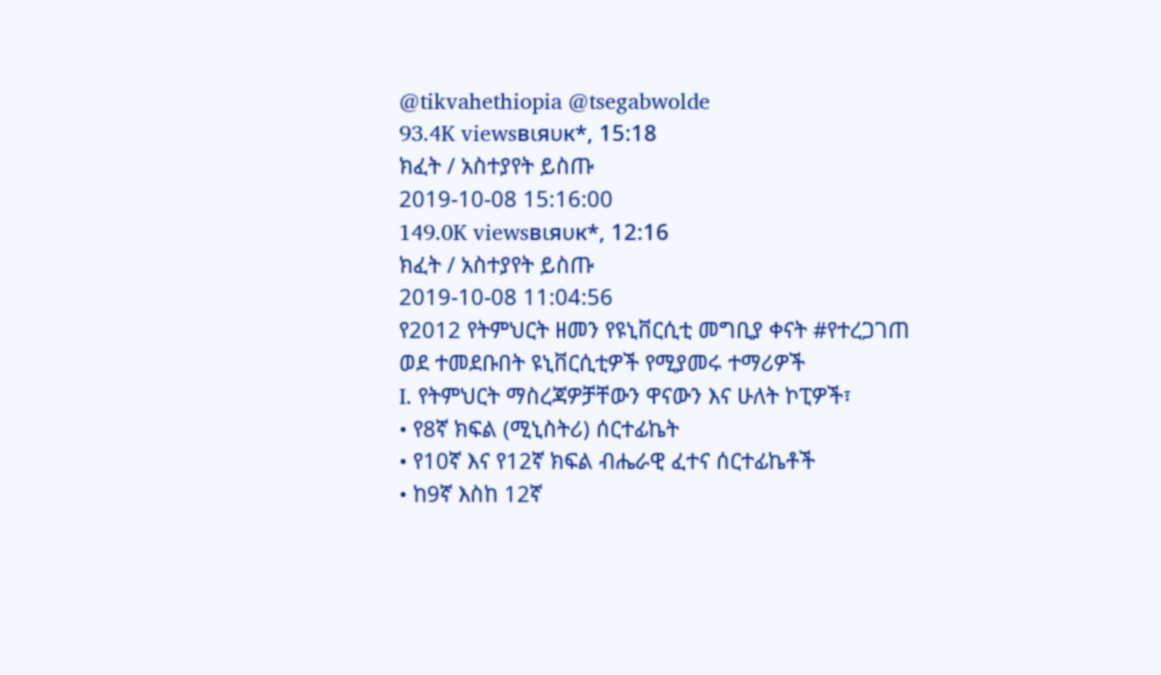@tikvahethiopia @tsegabwolde
93.4K viewsвιяυк*, 15:18
ክፈት / አስተያየት ይስጡ
2019-10-08 15:16:00
149.0K viewsвιяυк*, 12:16
ክፈት / አስተያየት ይስጡ
2019-10-08 11:04:56
የ2012 የትምህርት ዘመን የዩኒቨርሲቲ መግቢያ ቀናት #የተረጋገጠ
ወደ ተመደቡበት ዩኒቨርሲቲዎች የሚያመሩ ተማሪዎች
I. የትምህርት ማስረጃዎቻቸውን ዋናውን እና ሁለት ኮፒዎች፣
• የ8ኛ ክፍል (ሚኒስትሪ) ሰርተፊኬት
• የ10ኛ እና የ12ኛ ክፍል ብሔራዊ ፈተና ሰርተፊኬቶች
• ከ9ኛ እስከ 12ኛ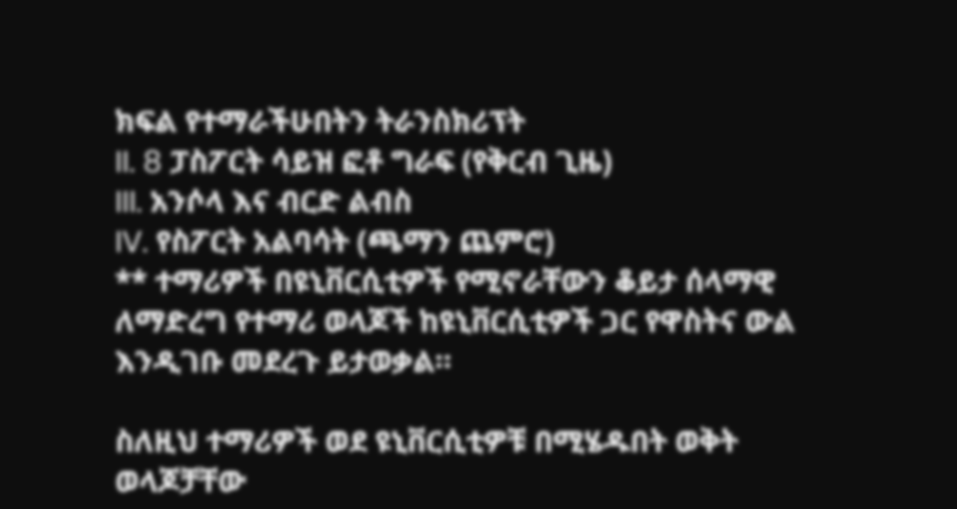ክፍል የተማራችሁበትን ትራንስክሪፕት
II. 8 ፓስፖርት ሳይዝ ፎቶ ግራፍ (የቅርብ ጊዜ)
III. አንሶላ እና ብርድ ልብስ
IV. የስፖርት አልባሳት (ጫማን ጨምሮ)
** ተማሪዎች በዩኒቨርሲቲዎች የሚኖራቸውን ቆይታ ሰላማዊ ለማድረግ የተማሪ ወላጆች ከዩኒቨርሲቲዎች ጋር የዋስትና ውል እንዲገቡ መደረጉ ይታወቃል።

ስለዚህ ተማሪዎች ወደ ዩኒቨርሲቲዎቹ በሚሄዱበት ወቅት ወላጆቻቸው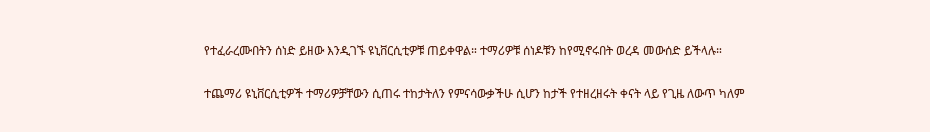የተፈራረሙበትን ሰነድ ይዘው እንዲገኙ ዩኒቨርሲቲዎቹ ጠይቀዋል። ተማሪዎቹ ሰነዶቹን ከየሚኖሩበት ወረዳ መውሰድ ይችላሉ።

ተጨማሪ ዩኒቨርሲቲዎች ተማሪዎቻቸውን ሲጠሩ ተከታትለን የምናሳውቃችሁ ሲሆን ከታች የተዘረዘሩት ቀናት ላይ የጊዜ ለውጥ ካለም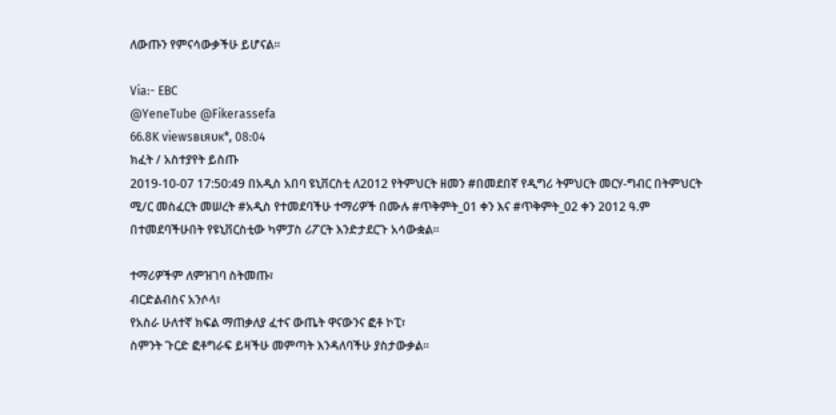ለውጡን የምናሳውቃችሁ ይሆናል።

Via:- EBC
@YeneTube @Fikerassefa
66.8K viewsвιяυк*, 08:04
ክፈት / አስተያየት ይስጡ
2019-10-07 17:50:49 በአዲስ አበባ ዩኒቨርስቲ ለ2012 የትምህርት ዘመን #በመደበኛ የዲግሪ ትምህርት መርሃ-ግብር በትምህርት ሚ/ር መስፈርት መሠረት #አዲስ የተመደባችሁ ተማሪዎች በሙሉ #ጥቅምት_01 ቀን እና #ጥቅምት_02 ቀን 2012 ዓ.ም በተመደባችሁበት የዩኒቨርስቲው ካምፓስ ሪፖርት እንድታደርጉ አሳውቋል፡፡

ተማሪዎችም ለምዝገባ ስትመጡ፣
ብርድልብስና አንሶላ፣
የአስራ ሁለተኛ ክፍል ማጠቃለያ ፈተና ውጤት ዋናውንና ፎቶ ኮፒ፣
ስምንት ጉርድ ፎቶግራፍ ይዛችሁ መምጣት እንዳለባችሁ ያስታውቃል፡፡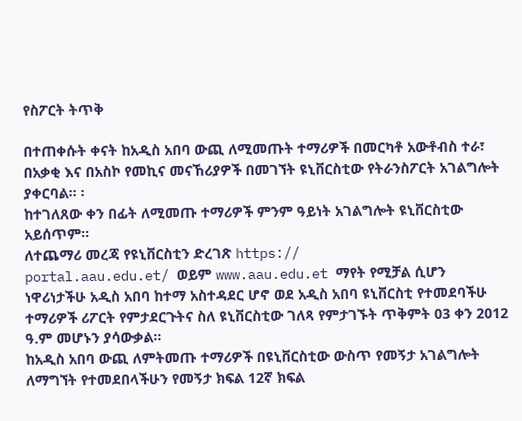የስፖርት ትጥቅ

በተጠቀሱት ቀናት ከአዲስ አበባ ውጪ ለሚመጡት ተማሪዎች በመርካቶ አውቶብስ ተራ፣ በአቃቂ እና በአስኮ የመኪና መናኸሪያዎች በመገኘት ዩኒቨርስቲው የትራንስፖርት አገልግሎት ያቀርባል፡፡ ፡
ከተገለጸው ቀን በፊት ለሚመጡ ተማሪዎች ምንም ዓይነት አገልግሎት ዩኒቨርስቲው አይሰጥም፡፡
ለተጨማሪ መረጃ የዩኒቨርስቲን ድረገጽ https://
portal.aau.edu.et/ ወይም www.aau.edu.et ማየት የሚቻል ሲሆን
ነዋሪነታችሁ አዲስ አበባ ከተማ አስተዳደር ሆኖ ወደ አዲስ አበባ ዩኒቨርስቲ የተመደባችሁ ተማሪዎች ሪፖርት የምታደርጉትና ስለ ዩኒቨርስቲው ገለጻ የምታገኙት ጥቅምት 03 ቀን 2012 ዓ.ም መሆኑን ያሳውቃል፡፡
ከአዲስ አበባ ውጪ ለምትመጡ ተማሪዎች በዩኒቨርስቲው ውስጥ የመኝታ አገልግሎት ለማግኘት የተመደበላችሁን የመኝታ ክፍል 12ኛ ክፍል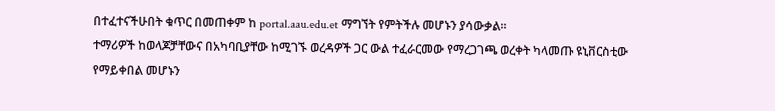በተፈተናችሁበት ቁጥር በመጠቀም ከ portal.aau.edu.et ማግኘት የምትችሉ መሆኑን ያሳውቃል፡፡
ተማሪዎች ከወላጆቻቸውና በአካባቢያቸው ከሚገኙ ወረዳዎች ጋር ውል ተፈራርመው የማረጋገጫ ወረቀት ካላመጡ ዩኒቨርስቲው የማይቀበል መሆኑን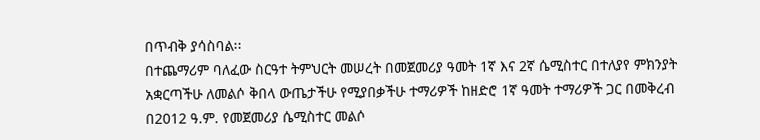በጥብቅ ያሳስባል፡፡
በተጨማሪም ባለፈው ስርዓተ ትምህርት መሠረት በመጀመሪያ ዓመት 1ኛ እና 2ኛ ሴሚስተር በተለያየ ምክንያት አቋርጣችሁ ለመልሶ ቅበላ ውጤታችሁ የሚያበቃችሁ ተማሪዎች ከዘድሮ 1ኛ ዓመት ተማሪዎች ጋር በመቅረብ በ2012 ዓ.ም. የመጀመሪያ ሴሚስተር መልሶ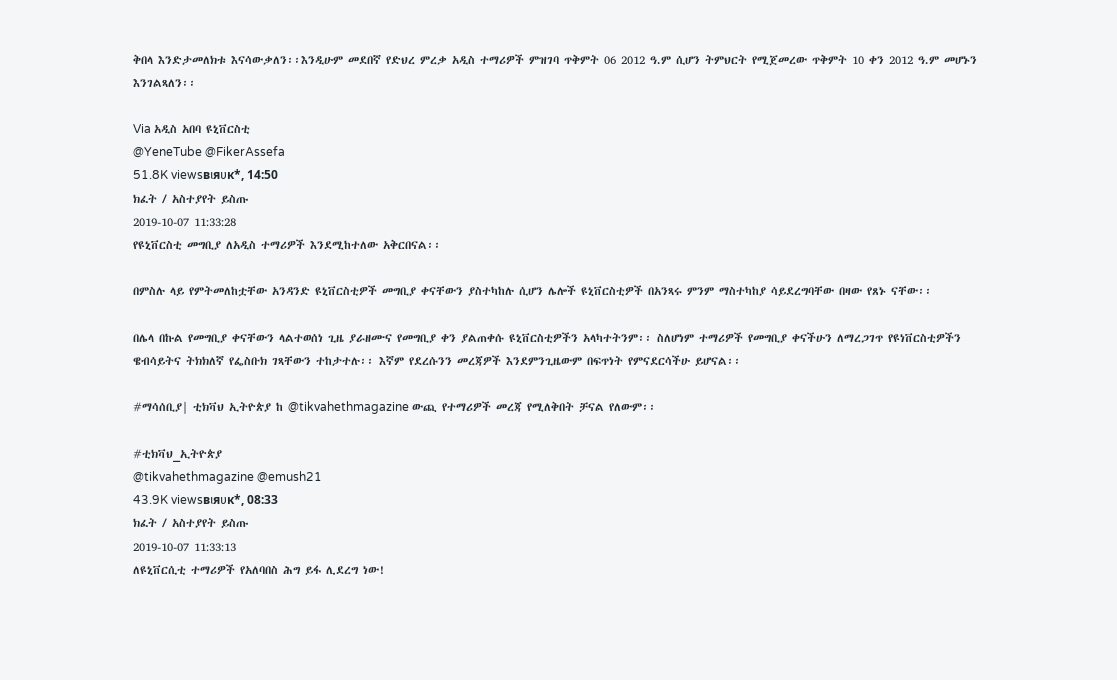ቅበላ እንድታመለክቱ እናሳውቃለን፡፡እንዲሁም መደበኛ የድህረ ምረቃ አዲስ ተማሪዎች ምዝገባ ጥቅምት 06 2012 ዓ.ም ሲሆን ትምህርት የሚጀመረው ጥቅምት 10 ቀን 2012 ዓ.ም መሆኑን እንገልጻለን፡፡

Via አዲስ አበባ ዩኒቨርስቲ
@YeneTube @FikerAssefa
51.8K viewsвιяυк*, 14:50
ክፈት / አስተያየት ይስጡ
2019-10-07 11:33:28
የዩኒቨርስቲ መግቢያ ለአዲስ ተማሪዎች እንደሚከተለው አቅርበናል፡፡

በምስሉ ላይ የምትመለከቷቸው አንዳንድ ዩኒቨርስቲዎች መግቢያ ቀናቸውን ያስተካከሉ ሲሆን ሌሎች ዩኒቨርስቲዎች በአንጻሩ ምንም ማስተካከያ ሳይደረግባቸው በዛው የጸኑ ናቸው፡፡

በሌላ በኩል የመግቢያ ቀናቸውን ላልተወሰነ ጊዜ ያራዘሙና የመግቢያ ቀን ያልጠቀሱ ዩኒቨርስቲዎችን አላካተትንም፡፡ ስለሆነም ተማሪዎች የመግቢያ ቀናችሁን ለማረጋገጥ የዩነቨርስቲዎችን ዌብሳይትና ትክክለኛ የፌስቡክ ገጻቸውን ተከታተሉ፡፡ እኛም የደረሱንን መረጃዎች እንደምንጊዜውም በፍጥነት የምናደርሳችሁ ይሆናል፡፡

#ማሳሰቢያ| ቲክቫህ ኢትዮጵያ ከ @tikvahethmagazine ውጪ የተማሪዎች መረጃ የሚለቅበት ቻናል የለውም፡፡

#ቲክቫህ_ኢትዮጵያ
@tikvahethmagazine @emush21
43.9K viewsвιяυк*, 08:33
ክፈት / አስተያየት ይስጡ
2019-10-07 11:33:13
ለዩኒቨርሲቲ ተማሪዎች የአለባበስ ሕግ ይፋ ሊደረግ ነው!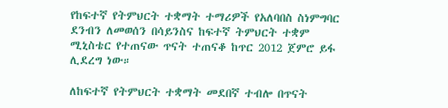የከፍተኛ የትምህርት ተቋማት ተማሪዎች የአለባበስ ስነምግባር ደንብን ለመወሰን በሳይንስና ከፍተኛ ትምህርት ተቋም ሚኒስቴር የተጠናው ጥናት ተጠናቆ ከጥር 2012 ጀምሮ ይፋ ሊደረግ ነው።

ለከፍተኛ የትምህርት ተቋማት መደበኛ ተብሎ በጥናት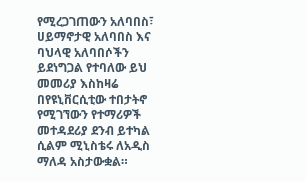የሚረጋገጠውን አለባበስ፣ ሀይማኖታዊ አለባበስ እና ባህላዊ አለባበሶችን ይደነግጋል የተባለው ይህ መመሪያ እስከዛሬ በየዩኒቨርሲቲው ተበታትኖ የሚገኘውን የተማሪዎች መተዳደሪያ ደንብ ይተካል ሲልም ሚኒስቴሩ ለአዲስ ማለዳ አስታውቋል።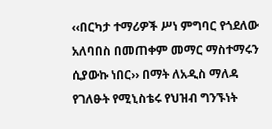‹‹በርካታ ተማሪዎች ሥነ ምግባር የጎደለው አለባበስ በመጠቀም መማር ማስተማሩን ሲያውኩ ነበር›› በማት ለአዲስ ማለዳ የገለፁት የሚኒስቴሩ የህዝብ ግንኙነት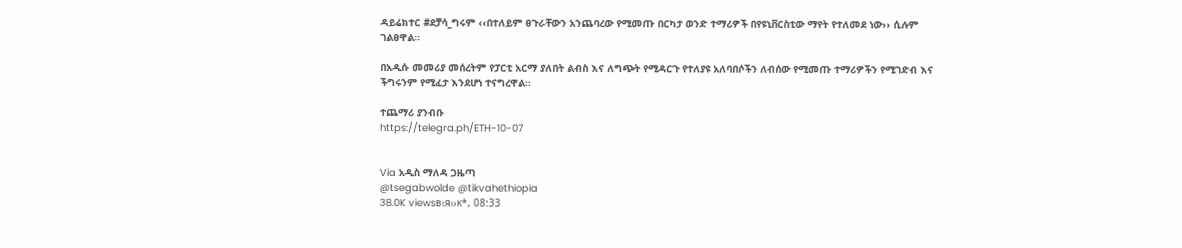ዳይሬክተር #ደቻሳ_ግሩም ‹‹በተለይም ፀጉራቸውን አንጨባረው የሚመጡ በርካታ ወንድ ተማሪዎች በየዩኒቨርስቲው ማየት የተለመደ ነው›› ሲሉም ገልፀዋል።

በአዲሱ መመሪያ መሰረትም የፓርቲ አርማ ያለበት ልብስ እና ለግጭት የሚዳርጉ የተለያዩ አለባበሶችን ለብሰው የሚመጡ ተማሪዎችን የሚገድብ እና ችግሩንም የሚፈታ እንደሆነ ተናግረዋል።

ተጨማሪ ያንብቡ
https://telegra.ph/ETH-10-07


Via አዲስ ማለዳ ጋዜጣ
@tsegabwolde @tikvahethiopia
38.0K viewsвιяυк*, 08:33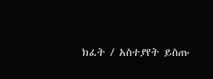ክፈት / አስተያየት ይስጡ